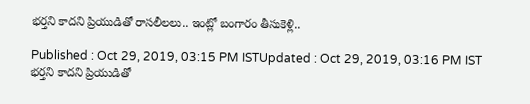భర్తని కాదని ప్రియుడితో రాసలీలలు.. ఇంట్లో బంగారం తీసుకెళ్లి..

Published : Oct 29, 2019, 03:15 PM ISTUpdated : Oct 29, 2019, 03:16 PM IST
భర్తని కాదని ప్రియుడితో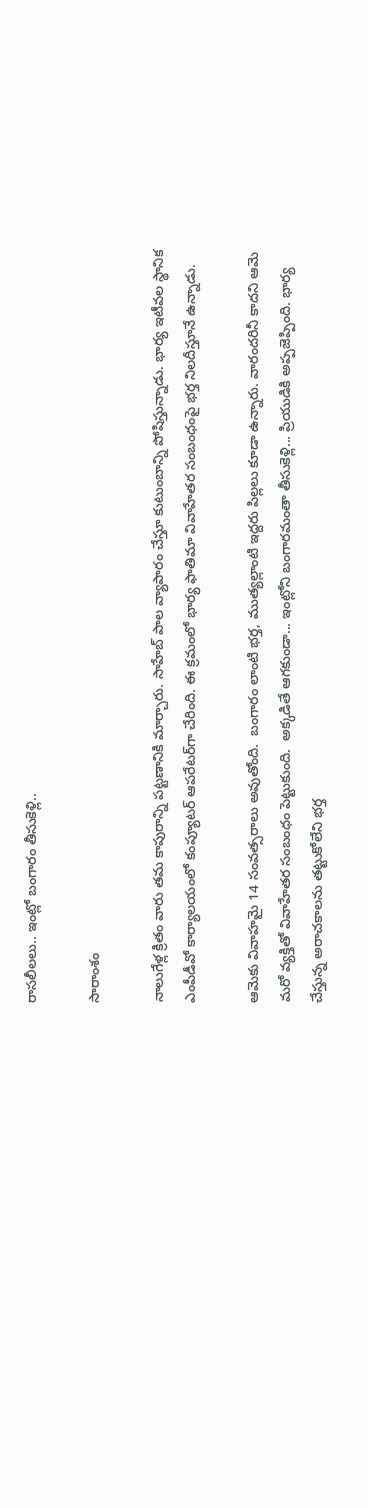రాసలీలలు.. ఇంట్లో బంగారం తీసుకెళ్లి..

సారాంశం

నాలుగేళ్ల క్రితం వారు తమ కాపురాన్ని పట్టణానికి మార్చారు. సాహేబ్ పాల వ్యాపారం చేస్తూ కుటుంబాన్ని పోషిస్తున్నాడు. భార్య ఇటీవల స్థానిక ఎంపీడీవో కార్యాలయంలో కంప్యూటర్‌ ఆపరేటర్‌గా చేరింది. ఈ క్రమంలో భార్య ఫాతిమా వివాహేతర సంబంధంపై భర్త నిలదీస్తూనే ఉన్నాడు.

ఆమెకు వివాహమై 14 సంవత్సరాలు అవుతోంది.  బంగారం లాంటి భర్త, ముత్యల్లాంటి ఇద్దరు పిల్లలు కూడా ఉన్నారు. వారందరినీ కాదని ఆమె మరో వ్యక్తితో వివాహేతర సంబంధం పెట్టుకుంది.  అక్కడితే ఆగకుండా... ఇంట్లోని బంగారమంతా తీసుకెళ్లి... ప్రియుడికి అప్పజెప్పింది. భార్య చేస్తున్న అరాచకాలను తట్టుకోలేని భర్త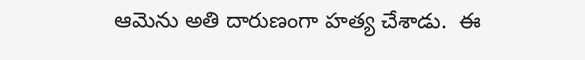ఆమెను అతి దారుణంగా హత్య చేశాడు.  ఈ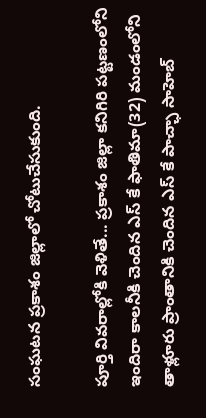సంఘటన ప్రకాశం జిల్లాలో చోటుచేసుకుంది.

పూర్తి వివరాల్లోకి వెళితే... ప్రకాశం జిల్లా కనిగిరి పట్టణంలోని ఇందిరా కాలనీకి చెందిన ఎస్ కే ఫాతిమా(32) మండంలోని తాళ్లూరు ప్రాంతానికి చెందిన ఎస్ కే పాచ్ఛా సాహెబ్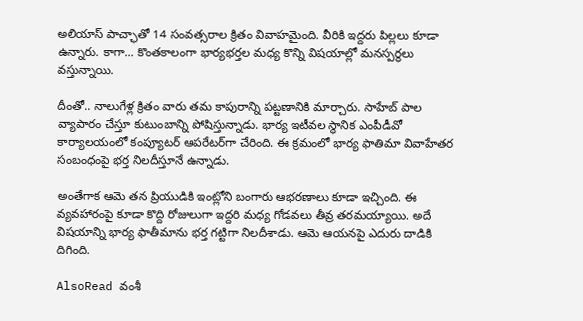అలియాస్ పాచ్ఛాతో 14 సంవత్సరాల క్రితం వివాహమైంది. వీరికి ఇద్దరు పిల్లలు కూడా ఉన్నారు. కాగా... కొంతకాలంగా భార్యభర్తల మధ్య కొన్ని విషయాల్లో మనస్పర్థలు వస్తున్నాయి.

దీంతో.. నాలుగేళ్ల క్రితం వారు తమ కాపురాన్ని పట్టణానికి మార్చారు. సాహేబ్ పాల వ్యాపారం చేస్తూ కుటుంబాన్ని పోషిస్తున్నాడు. భార్య ఇటీవల స్థానిక ఎంపీడీవో కార్యాలయంలో కంప్యూటర్‌ ఆపరేటర్‌గా చేరింది. ఈ క్రమంలో భార్య ఫాతిమా వివాహేతర సంబంధంపై భర్త నిలదీస్తూనే ఉన్నాడు.

అంతేగాక ఆమె తన ప్రియుడికి ఇంట్లోని బంగారు ఆభరణాలు కూడా ఇచ్చింది. ఈ వ్యవహారంపై కూడా కొద్ది రోజులుగా ఇద్దరి మధ్య గోడవలు తీవ్ర తరమయ్యాయి. అదే విషయాన్ని భార్య ఫాతీమాను భర్త గట్టిగా నిలదీశాడు. ఆమె ఆయనపై ఎదురు దాడికి దిగింది.

AlsoRead వంశీ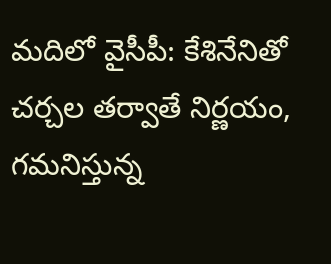మదిలో వైసీపీ: కేశినేనితో చర్చల తర్వాతే నిర్ణయం, గమనిస్తున్న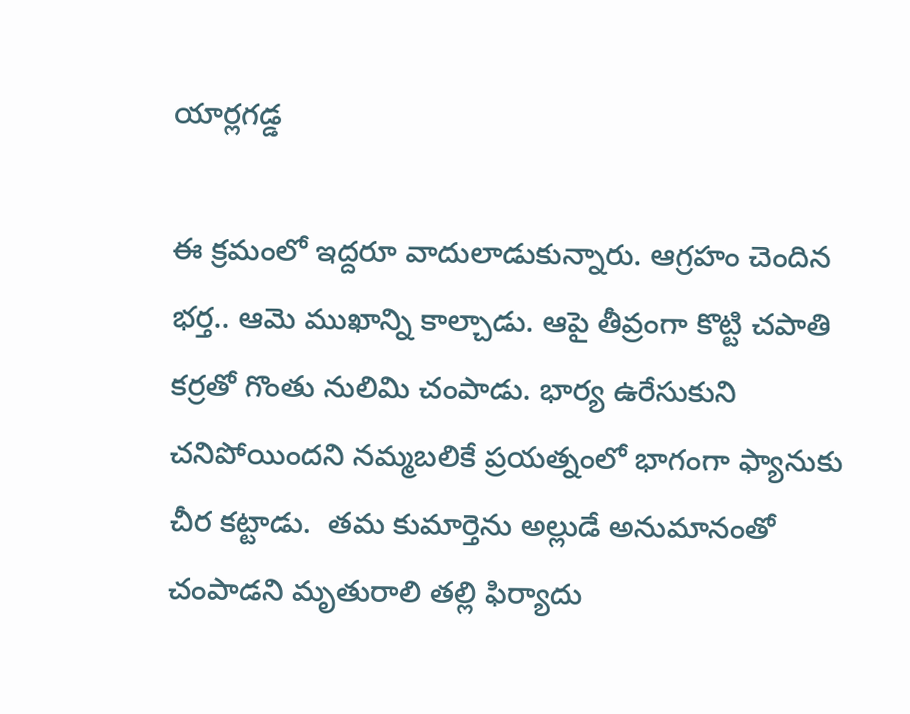యార్లగడ్డ

ఈ క్రమంలో ఇద్దరూ వాదులాడుకున్నారు. ఆగ్రహం చెందిన భర్త.. ఆమె ముఖాన్ని కాల్చాడు. ఆపై తీవ్రంగా కొట్టి చపాతి కర్రతో గొంతు నులిమి చంపాడు. భార్య ఉరేసుకుని చనిపోయిందని నమ్మబలికే ప్రయత్నంలో భాగంగా ఫ్యానుకు చీర కట్టాడు.  తమ కుమార్తెను అల్లుడే అనుమానంతో చంపాడని మృతురాలి తల్లి ఫిర్యాదు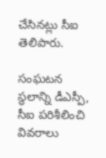చేసినట్లు సీఐ తెలిపారు.

సంఘటన స్థలాన్ని డీఎస్పీ, సీఐ పరిశీలించి వివరాలు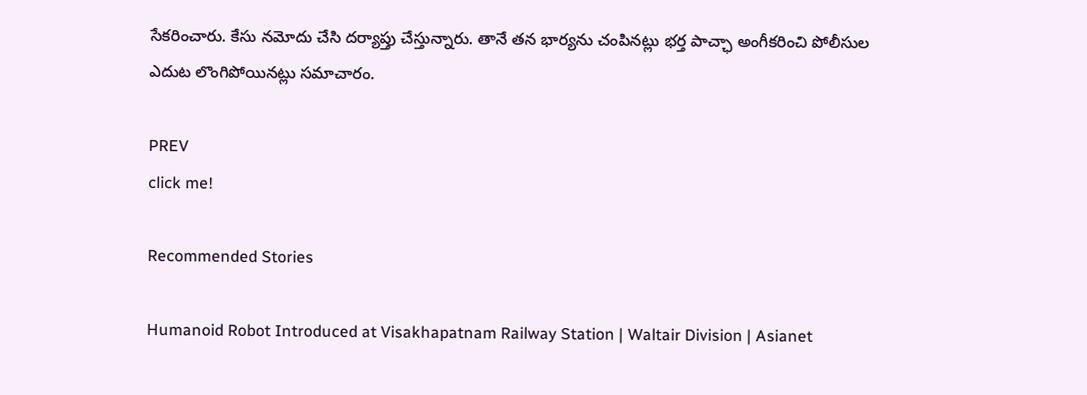సేకరించారు. కేసు నమోదు చేసి దర్యాప్తు చేస్తున్నారు. తానే తన భార్యను చంపినట్లు భర్త పాచ్ఛా అంగీకరించి పోలీసుల ఎదుట లొంగిపోయినట్లు సమాచారం.

PREV
click me!

Recommended Stories

Humanoid Robot Introduced at Visakhapatnam Railway Station | Waltair Division | Asianet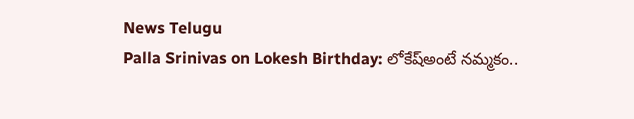News Telugu
Palla Srinivas on Lokesh Birthday: లోకేష్అంటే నమ్మకం..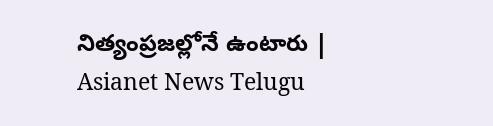నిత్యంప్రజల్లోనే ఉంటారు | Asianet News Telugu